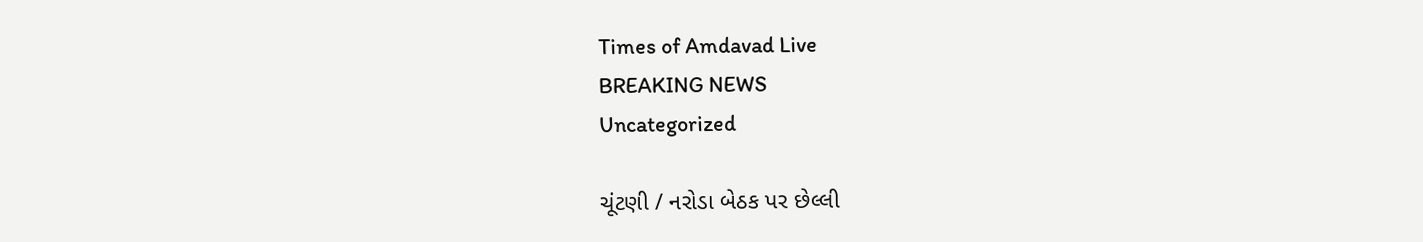Times of Amdavad Live
BREAKING NEWS
Uncategorized

ચૂંટણી / નરોડા બેઠક પર છેલ્લી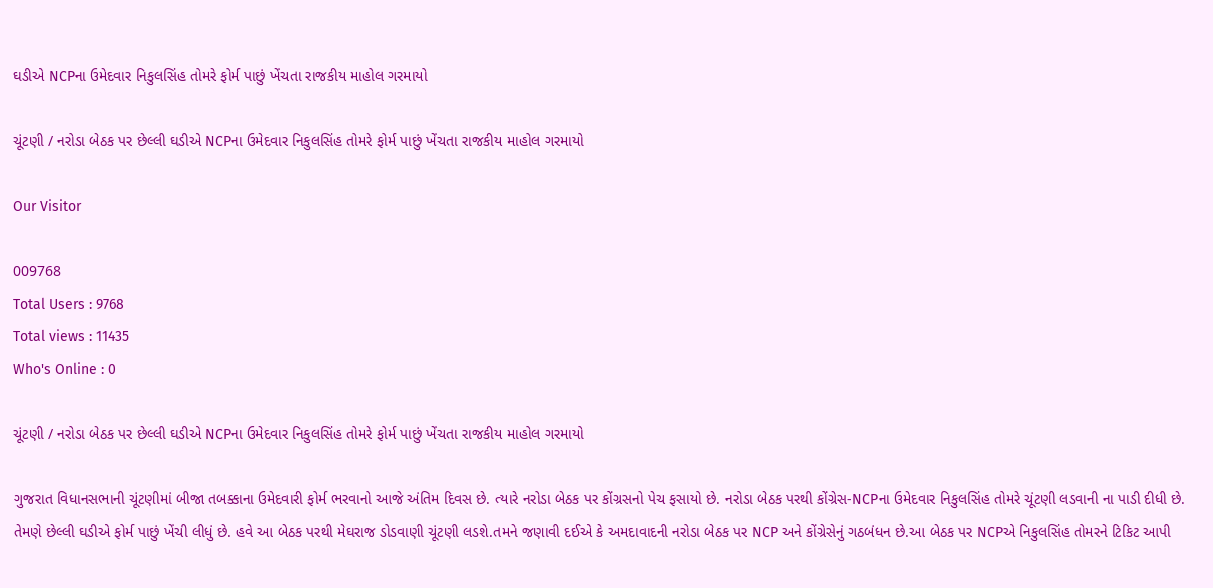ઘડીએ NCPના ઉમેદવાર નિકુલસિંહ તોમરે ફોર્મ પાછું ખેંચતા રાજકીય માહોલ ગરમાયો

ચૂંટણી / નરોડા બેઠક પર છેલ્લી ઘડીએ NCPના ઉમેદવાર નિકુલસિંહ તોમરે ફોર્મ પાછું ખેંચતા રાજકીય માહોલ ગરમાયો

Our Visitor

009768
Total Users : 9768
Total views : 11435
Who's Online : 0

ચૂંટણી / નરોડા બેઠક પર છેલ્લી ઘડીએ NCPના ઉમેદવાર નિકુલસિંહ તોમરે ફોર્મ પાછું ખેંચતા રાજકીય માહોલ ગરમાયો

ગુજરાત વિધાનસભાની ચૂંટણીમાં બીજા તબક્કાના ઉમેદવારી ફોર્મ ભરવાનો આજે અંતિમ દિવસ છે. ત્યારે નરોડા બેઠક પર કોંગ્રસનો પેચ ફસાયો છે. નરોડા બેઠક પરથી કોંગ્રેસ-NCPના ઉમેદવાર નિકુલસિંહ તોમરે ચૂંટણી લડવાની ના પાડી દીધી છે. તેમણે છેલ્લી ઘડીએ ફોર્મ પાછું ખેંચી લીધું છે. હવે આ બેઠક પરથી મેઘરાજ ડોડવાણી ચૂંટણી લડશે.તમને જણાવી દઈએ કે અમદાવાદની નરોડા બેઠક પર NCP અને કોંગ્રેસેનું ગઠબંધન છે.આ બેઠક પર NCPએ નિકુલસિંહ તોમરને ટિકિટ આપી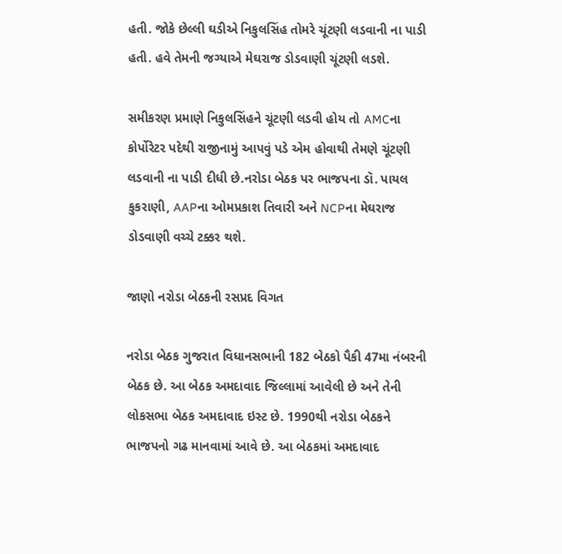હતી. જોકે છેલ્લી ઘડીએ નિકુલસિંહ તોમરે ચૂંટણી લડવાની ના પાડી હતી. હવે તેમની જગ્યાએ મેઘરાજ ડોડવાણી ચૂંટણી લડશે.

સમીકરણ પ્રમાણે નિકુલસિંહને ચૂંટણી લડવી હોય તો AMCના કોર્પોરેટર પદેથી રાજીનામું આપવું પડે એમ હોવાથી તેમણે ચૂંટણી લડવાની ના પાડી દીધી છે.નરોડા બેઠક પર ભાજપના ડૉ. પાયલ કુકરાણી, AAPના ઓમપ્રકાશ તિવારી અને NCPના મેઘરાજ ડોડવાણી વચ્ચે ટક્કર થશે.

જાણો નરોડા બેઠકની રસપ્રદ વિગત

નરોડા બેઠક ગુજરાત વિધાનસભાની 182 બેઠકો પૈકી 47મા નંબરની બેઠક છે. આ બેઠક અમદાવાદ જિલ્લામાં આવેલી છે અને તેની લોકસભા બેઠક અમદાવાદ ઇસ્ટ છે. 1990થી નરોડા બેઠકને ભાજપનો ગઢ માનવામાં આવે છે. આ બેઠકમાં અમદાવાદ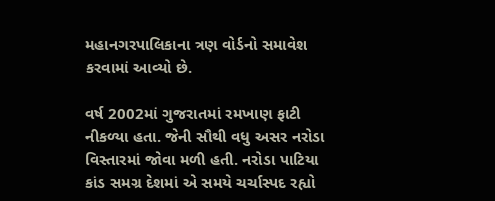મહાનગરપાલિકાના ત્રણ વોર્ડનો સમાવેશ કરવામાં આવ્યો છે.

વર્ષ 2002માં ગુજરાતમાં રમખાણ ફાટી નીકળ્યા હતા. જેની સૌથી વધુ અસર નરોડા વિસ્તારમાં જોવા મળી હતી. નરોડા પાટિયા કાંડ સમગ્ર દેશમાં એ સમયે ચર્ચાસ્પદ રહ્યો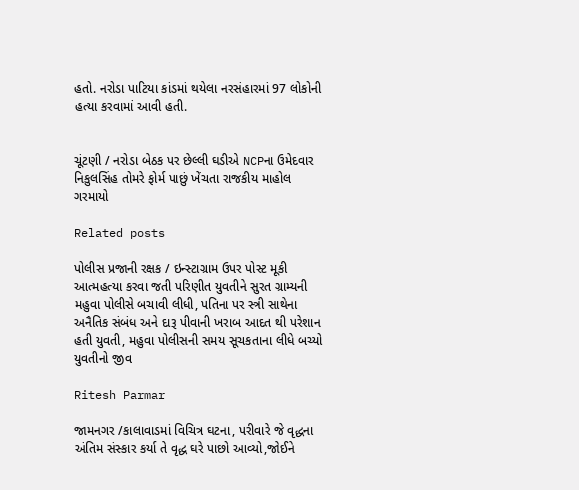હતો. નરોડા પાટિયા કાંડમાં થયેલા નરસંહારમાં 97 લોકોની હત્યા કરવામાં આવી હતી.


ચૂંટણી / નરોડા બેઠક પર છેલ્લી ઘડીએ NCPના ઉમેદવાર નિકુલસિંહ તોમરે ફોર્મ પાછું ખેંચતા રાજકીય માહોલ ગરમાયો

Related posts

પોલીસ પ્રજાની રક્ષક / ઇન્સ્ટાગ્રામ ઉપર પોસ્ટ મૂકી આત્મહત્યા કરવા જતી પરિણીત યુવતીને સુરત ગ્રામ્યની મહુવા પોલીસે બચાવી લીધી, પતિના પર સ્ત્રી સાથેના અનૈતિક સંબંધ અને દારૂ પીવાની ખરાબ આદત થી પરેશાન હતી યુવતી, મહુવા પોલીસની સમય સૂચકતાના લીધે બચ્યો યુવતીનો જીવ

Ritesh Parmar

જામનગર /કાલાવાડમાં વિચિત્ર ઘટના, પરીવારે જે વૃદ્ધના અંતિમ સંસ્કાર કર્યા તે વૃદ્ધ ઘરે પાછો આવ્યો,જોઈને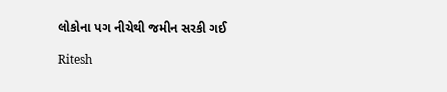લોકોના પગ નીચેથી જમીન સરકી ગઈ

Ritesh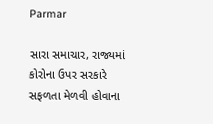Parmar

સારા સમાચાર, રાજ્યમાં કોરોના ઉપર સરકારે સફળતા મેળવી હોવાના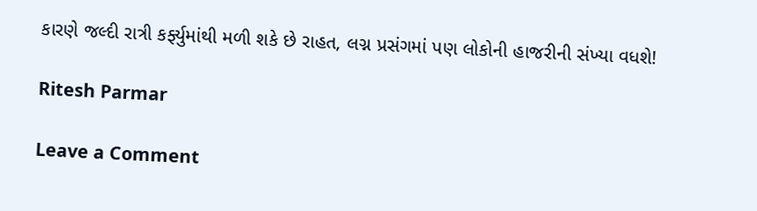કારણે જલ્દી રાત્રી કર્ફ્યુમાંથી મળી શકે છે રાહત, લગ્ન પ્રસંગમાં પણ લોકોની હાજરીની સંખ્યા વધશે!

Ritesh Parmar

Leave a Comment